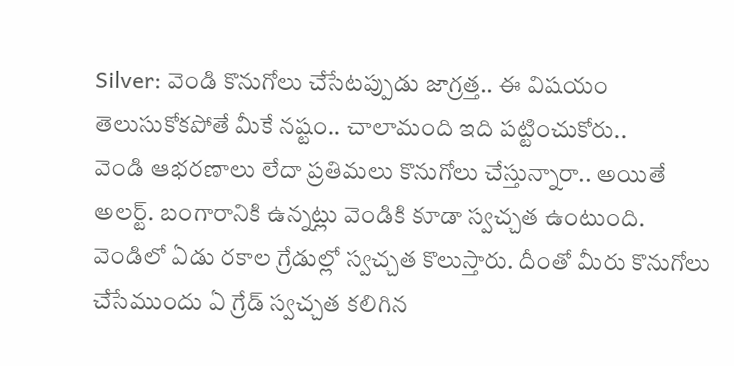Silver: వెండి కొనుగోలు చేసేటప్పుడు జాగ్రత్త.. ఈ విషయం తెలుసుకోకపోతే మీకే నష్టం.. చాలామంది ఇది పట్టించుకోరు..
వెండి ఆభరణాలు లేదా ప్రతిమలు కొనుగోలు చేస్తున్నారా.. అయితే అలర్ట్. బంగారానికి ఉన్నట్లు వెండికి కూడా స్వచ్చత ఉంటుంది. వెండిలో ఏడు రకాల గ్రేడుల్లో స్వచ్చత కొలుస్తారు. దీంతో మీరు కొనుగోలు చేసేముందు ఏ గ్రేడ్ స్వచ్చత కలిగిన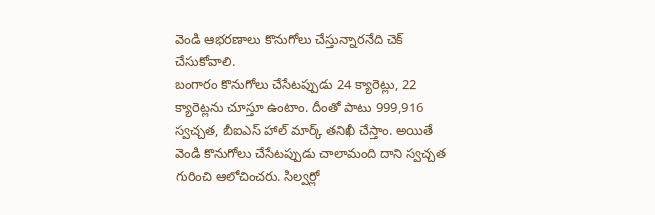వెండి ఆభరణాలు కొనుగోలు చేస్తున్నారనేది చెక్ చేసుకోవాలి.
బంగారం కొనుగోలు చేసేటప్పుడు 24 క్యారెట్లు, 22 క్యారెట్లను చూస్తూ ఉంటాం. దీంతో పాటు 999,916 స్వచ్చత, బీఐఎస్ హాల్ మార్క్ తనిఖీ చేస్తాం. అయితే వెండి కొనుగోలు చేసేటప్పుడు చాలామంది దాని స్వచ్చత గురించి ఆలోచించరు. సిల్వర్లో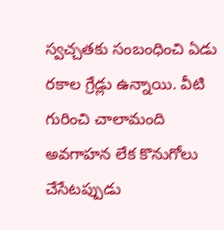స్వచ్చతకు సంబంధించి ఏడు రకాల గ్రేడ్లు ఉన్నాయి. వీటి గురించి చాలామంది అవగాహన లేక కొనుగోలు చేసేటప్పుడు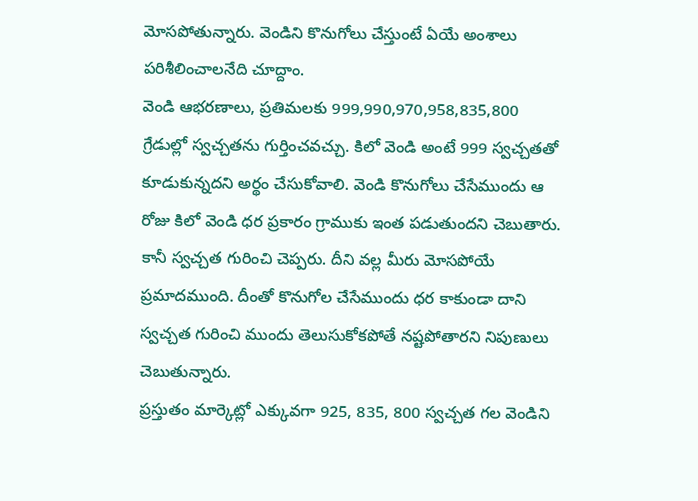మోసపోతున్నారు. వెండిని కొనుగోలు చేస్తుంటే ఏయే అంశాలు పరిశీలించాలనేది చూద్దాం.
వెండి ఆభరణాలు, ప్రతిమలకు 999,990,970,958,835,800 గ్రేడుల్లో స్వచ్చతను గుర్తించవచ్చు. కిలో వెండి అంటే 999 స్వచ్చతతో కూడుకున్నదని అర్థం చేసుకోవాలి. వెండి కొనుగోలు చేసేముందు ఆ రోజు కిలో వెండి ధర ప్రకారం గ్రాముకు ఇంత పడుతుందని చెబుతారు. కానీ స్వచ్చత గురించి చెప్పరు. దీని వల్ల మీరు మోసపోయే ప్రమాదముంది. దీంతో కొనుగోల చేసేముందు ధర కాకుండా దాని స్వచ్చత గురించి ముందు తెలుసుకోకపోతే నష్టపోతారని నిపుణులు చెబుతున్నారు.
ప్రస్తుతం మార్కెట్లో ఎక్కువగా 925, 835, 800 స్వచ్చత గల వెండిని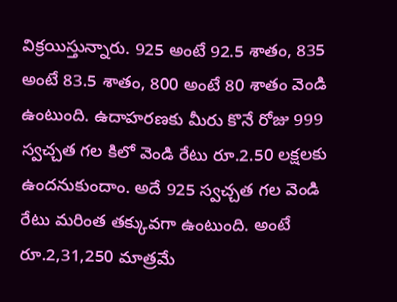విక్రయిస్తున్నారు. 925 అంటే 92.5 శాతం, 835 అంటే 83.5 శాతం, 800 అంటే 80 శాతం వెండి ఉంటుంది. ఉదాహరణకు మీరు కొనే రోజు 999 స్వచ్చత గల కిలో వెండి రేటు రూ.2.50 లక్షలకు ఉందనుకుందాం. అదే 925 స్వచ్చత గల వెండి రేటు మరింత తక్కువగా ఉంటుంది. అంటే రూ.2,31,250 మాత్రమే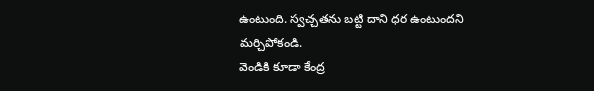ఉంటుంది. స్వచ్చతను బట్టి దాని ధర ఉంటుందని మర్చిపోకండి.
వెండికి కూడా కేంద్ర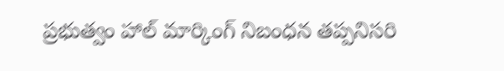ప్రభుత్వం హాల్ మార్కింగ్ నిబంధన తప్పనిసరి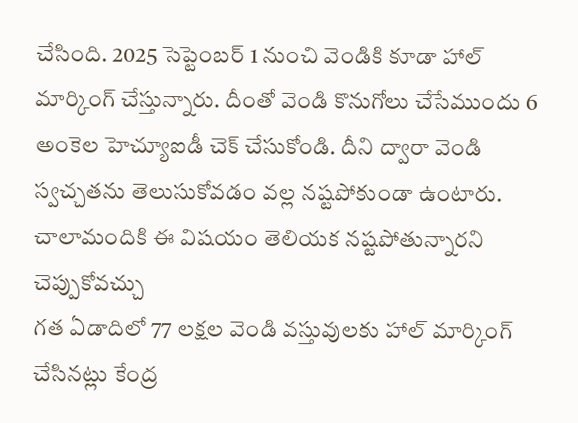చేసింది. 2025 సెప్టెంబర్ 1 నుంచి వెండికి కూడా హాల్ మార్కింగ్ చేస్తున్నారు. దీంతో వెండి కొనుగోలు చేసేముందు 6 అంకెల హెచ్యూఐడీ చెక్ చేసుకోండి. దీని ద్వారా వెండి స్వచ్చతను తెలుసుకోవడం వల్ల నష్టపోకుండా ఉంటారు. చాలామందికి ఈ విషయం తెలియక నష్టపోతున్నారని చెప్పుకోవచ్చు
గత ఏడాదిలో 77 లక్షల వెండి వస్తువులకు హాల్ మార్కింగ్ చేసినట్లు కేంద్ర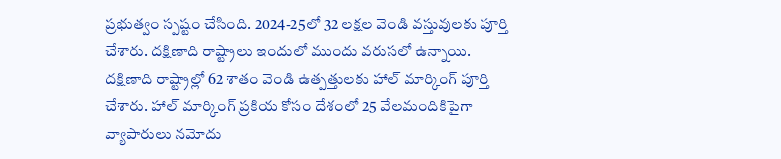ప్రభుత్వం స్పష్టం చేసింది. 2024-25లో 32 లక్షల వెండి వస్తువులకు పూర్తి చేశారు. దక్షిణాది రాష్ట్రాలు ఇందులో ముందు వరుసలో ఉన్నాయి. దక్షిణాది రాష్ట్రాల్లో 62 శాతం వెండి ఉత్పత్తులకు హాల్ మార్కింగ్ పూర్తి చేశారు. హాల్ మార్కింగ్ ప్రకియ కోసం దేశంలో 25 వేలమందికిపైగా వ్యాపారులు నమోదు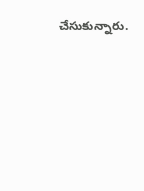చేసుకున్నారు.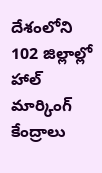దేశంలోని 102 జిల్లాల్లో హాల్ మార్కింగ్ కేంద్రాలు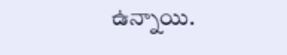ఉన్నాయి.